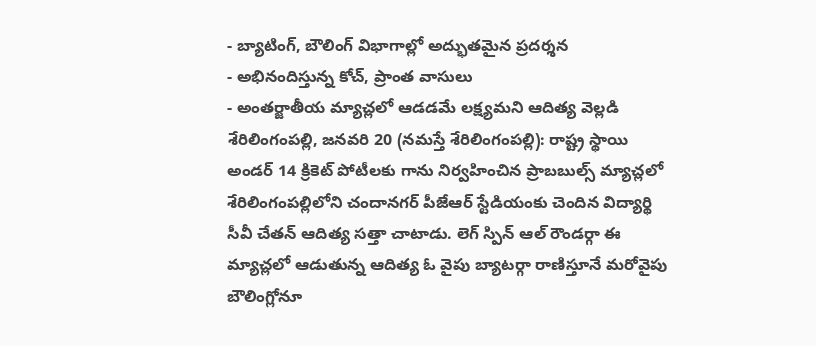- బ్యాటింగ్, బౌలింగ్ విభాగాల్లో అద్భుతమైన ప్రదర్శన
- అభినందిస్తున్న కోచ్, ప్రాంత వాసులు
- అంతర్జాతీయ మ్యాచ్లలో ఆడడమే లక్ష్యమని ఆదిత్య వెల్లడి
శేరిలింగంపల్లి, జనవరి 20 (నమస్తే శేరిలింగంపల్లి): రాష్ట్ర స్థాయి అండర్ 14 క్రికెట్ పోటీలకు గాను నిర్వహించిన ప్రాబబుల్స్ మ్యాచ్లలో శేరిలింగంపల్లిలోని చందానగర్ పీజేఆర్ స్టేడియంకు చెందిన విద్యార్థి సీవీ చేతన్ ఆదిత్య సత్తా చాటాడు. లెగ్ స్పిన్ ఆల్ రౌండర్గా ఈ మ్యాచ్లలో ఆడుతున్న ఆదిత్య ఓ వైపు బ్యాటర్గా రాణిస్తూనే మరోవైపు బౌలింగ్లోనూ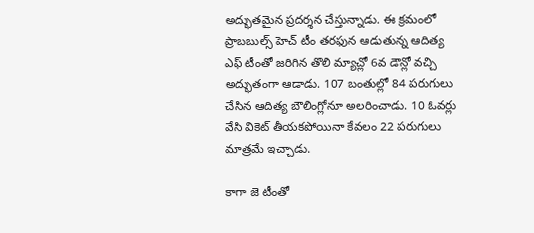అద్భుతమైన ప్రదర్శన చేస్తున్నాడు. ఈ క్రమంలో ప్రాబబుల్స్ హెచ్ టీం తరఫున ఆడుతున్న ఆదిత్య ఎఫ్ టీంతో జరిగిన తొలి మ్యాచ్లో 6వ డౌన్లో వచ్చి అద్భుతంగా ఆడాడు. 107 బంతుల్లో 84 పరుగులు చేసిన ఆదిత్య బౌలింగ్లోనూ అలరించాడు. 10 ఓవర్లు వేసి వికెట్ తీయకపోయినా కేవలం 22 పరుగులు మాత్రమే ఇచ్చాడు.

కాగా జె టీంతో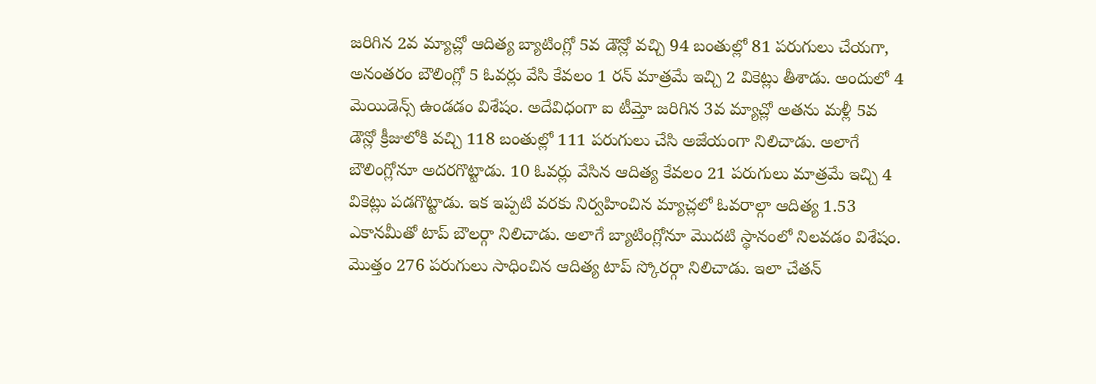జరిగిన 2వ మ్యాచ్లో ఆదిత్య బ్యాటింగ్లో 5వ డౌన్లో వచ్చి 94 బంతుల్లో 81 పరుగులు చేయగా, అనంతరం బౌలింగ్లో 5 ఓవర్లు వేసి కేవలం 1 రన్ మాత్రమే ఇచ్చి 2 వికెట్లు తీశాడు. అందులో 4 మెయిడెన్స్ ఉండడం విశేషం. అదేవిధంగా ఐ టీమ్తో జరిగిన 3వ మ్యాచ్లో అతను మళ్లీ 5వ డౌన్లో క్రీజులోకి వచ్చి 118 బంతుల్లో 111 పరుగులు చేసి అజేయంగా నిలిచాడు. అలాగే బౌలింగ్లోనూ అదరగొట్టాడు. 10 ఓవర్లు వేసిన ఆదిత్య కేవలం 21 పరుగులు మాత్రమే ఇచ్చి 4 వికెట్లు పడగొట్టాడు. ఇక ఇప్పటి వరకు నిర్వహించిన మ్యాచ్లలో ఓవరాల్గా ఆదిత్య 1.53 ఎకానమీతో టాప్ బౌలర్గా నిలిచాడు. అలాగే బ్యాటింగ్లోనూ మొదటి స్థానంలో నిలవడం విశేషం. మొత్తం 276 పరుగులు సాధించిన ఆదిత్య టాప్ స్కోరర్గా నిలిచాడు. ఇలా చేతన్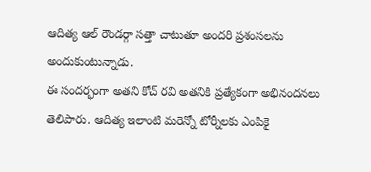ఆదిత్య ఆల్ రౌండర్గా సత్తా చాటుతూ అందరి ప్రశంసలను అందుకుంటున్నాడు.
ఈ సందర్భంగా అతని కోచ్ రవి అతనికి ప్రత్యేకంగా అభినందనలు తెలిపారు. ఆదిత్య ఇలాంటి మరెన్నో టోర్నీలకు ఎంపికై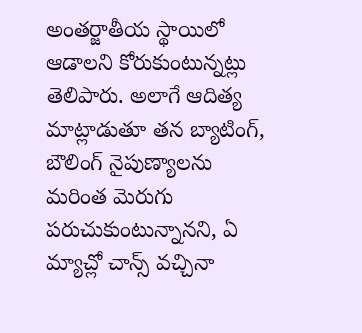అంతర్జాతీయ స్థాయిలో ఆడాలని కోరుకుంటున్నట్లు తెలిపారు. అలాగే ఆదిత్య మాట్లాడుతూ తన బ్యాటింగ్, బౌలింగ్ నైపుణ్యాలను మరింత మెరుగు పరుచుకుంటున్నానని, ఏ మ్యాచ్లో చాన్స్ వచ్చినా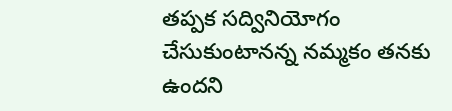తప్పక సద్వినియోగం చేసుకుంటానన్న నమ్మకం తనకు ఉందని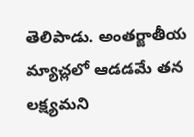తెలిపాడు. అంతర్జాతీయ మ్యాచ్లలో ఆడడమే తన లక్ష్యమని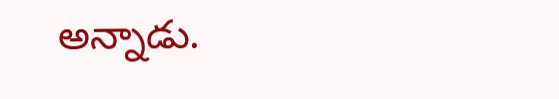అన్నాడు.